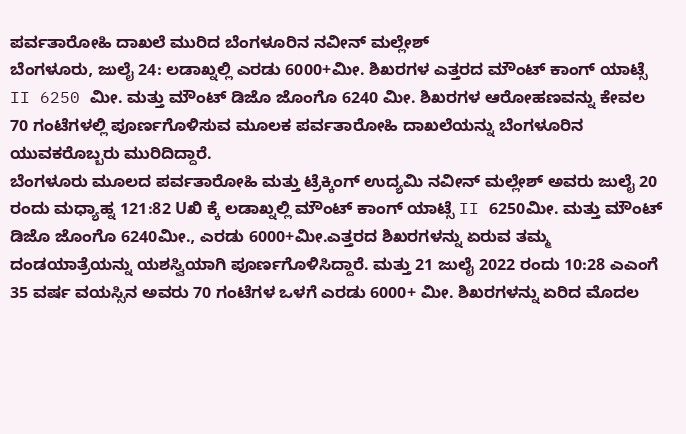ಪರ್ವತಾರೋಹಿ ದಾಖಲೆ ಮುರಿದ ಬೆಂಗಳೂರಿನ ನವೀನ್ ಮಲ್ಲೇಶ್
ಬೆಂಗಳೂರು, ಜುಲೈ 24: ಲಡಾಖ್ನಲ್ಲಿ ಎರಡು 6000+ಮೀ. ಶಿಖರಗಳ ಎತ್ತರದ ಮೌಂಟ್ ಕಾಂಗ್ ಯಾಟ್ಸೆ II 6250 ಮೀ. ಮತ್ತು ಮೌಂಟ್ ಡಿಜೊ ಜೊಂಗೊ 6240 ಮೀ. ಶಿಖರಗಳ ಆರೋಹಣವನ್ನು ಕೇವಲ 70 ಗಂಟೆಗಳಲ್ಲಿ ಪೂರ್ಣಗೊಳಿಸುವ ಮೂಲಕ ಪರ್ವತಾರೋಹಿ ದಾಖಲೆಯನ್ನು ಬೆಂಗಳೂರಿನ ಯುವಕರೊಬ್ಬರು ಮುರಿದಿದ್ದಾರೆ.
ಬೆಂಗಳೂರು ಮೂಲದ ಪರ್ವತಾರೋಹಿ ಮತ್ತು ಟ್ರೆಕ್ಕಿಂಗ್ ಉದ್ಯಮಿ ನವೀನ್ ಮಲ್ಲೇಶ್ ಅವರು ಜುಲೈ 20 ರಂದು ಮಧ್ಯಾಹ್ನ 121:82 Uಖಿ ಕ್ಕೆ ಲಡಾಖ್ನಲ್ಲಿ ಮೌಂಟ್ ಕಾಂಗ್ ಯಾಟ್ಸೆ II 6250ಮೀ. ಮತ್ತು ಮೌಂಟ್ ಡಿಜೊ ಜೊಂಗೊ 6240ಮೀ., ಎರಡು 6000+ಮೀ.ಎತ್ತರದ ಶಿಖರಗಳನ್ನು ಏರುವ ತಮ್ಮ ದಂಡಯಾತ್ರೆಯನ್ನು ಯಶಸ್ವಿಯಾಗಿ ಪೂರ್ಣಗೊಳಿಸಿದ್ದಾರೆ. ಮತ್ತು 21 ಜುಲೈ 2022 ರಂದು 10:28 ಎಎಂಗೆ 35 ವರ್ಷ ವಯಸ್ಸಿನ ಅವರು 70 ಗಂಟೆಗಳ ಒಳಗೆ ಎರಡು 6000+ ಮೀ. ಶಿಖರಗಳನ್ನು ಏರಿದ ಮೊದಲ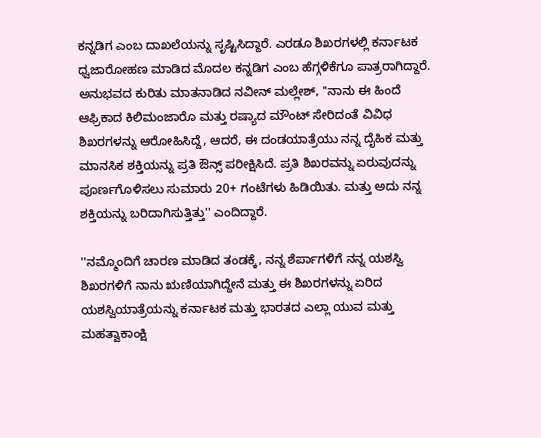ಕನ್ನಡಿಗ ಎಂಬ ದಾಖಲೆಯನ್ನು ಸೃಷ್ಟಿಸಿದ್ದಾರೆ. ಎರಡೂ ಶಿಖರಗಳಲ್ಲಿ ಕರ್ನಾಟಕ ಧ್ವಜಾರೋಹಣ ಮಾಡಿದ ಮೊದಲ ಕನ್ನಡಿಗ ಎಂಬ ಹೆಗ್ಗಳಿಕೆಗೂ ಪಾತ್ರರಾಗಿದ್ದಾರೆ.
ಅನುಭವದ ಕುರಿತು ಮಾತನಾಡಿದ ನವೀನ್ ಮಲ್ಲೇಶ್, ''ನಾನು ಈ ಹಿಂದೆ ಆಫ್ರಿಕಾದ ಕಿಲಿಮಂಜಾರೊ ಮತ್ತು ರಷ್ಯಾದ ಮೌಂಟ್ ಸೇರಿದಂತೆ ವಿವಿಧ ಶಿಖರಗಳನ್ನು ಆರೋಹಿಸಿದ್ದೆ, ಆದರೆ, ಈ ದಂಡಯಾತ್ರೆಯು ನನ್ನ ದೈಹಿಕ ಮತ್ತು ಮಾನಸಿಕ ಶಕ್ತಿಯನ್ನು ಪ್ರತಿ ಔನ್ಸ್ ಪರೀಕ್ಷಿಸಿದೆ. ಪ್ರತಿ ಶಿಖರವನ್ನು ಏರುವುದನ್ನು ಪೂರ್ಣಗೊಳಿಸಲು ಸುಮಾರು 20+ ಗಂಟೆಗಳು ಹಿಡಿಯಿತು. ಮತ್ತು ಅದು ನನ್ನ ಶಕ್ತಿಯನ್ನು ಬರಿದಾಗಿಸುತ್ತಿತ್ತು'' ಎಂದಿದ್ದಾರೆ.

''ನಮ್ಮೊಂದಿಗೆ ಚಾರಣ ಮಾಡಿದ ತಂಡಕ್ಕೆ, ನನ್ನ ಶೆರ್ಪಾಗಳಿಗೆ ನನ್ನ ಯಶಸ್ವಿ ಶಿಖರಗಳಿಗೆ ನಾನು ಋಣಿಯಾಗಿದ್ದೇನೆ ಮತ್ತು ಈ ಶಿಖರಗಳನ್ನು ಏರಿದ ಯಶಸ್ವಿಯಾತ್ರೆಯನ್ನು ಕರ್ನಾಟಕ ಮತ್ತು ಭಾರತದ ಎಲ್ಲಾ ಯುವ ಮತ್ತು ಮಹತ್ವಾಕಾಂಕ್ಷಿ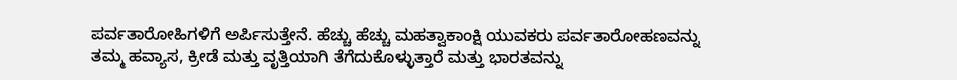ಪರ್ವತಾರೋಹಿಗಳಿಗೆ ಅರ್ಪಿಸುತ್ತೇನೆ. ಹೆಚ್ಚು ಹೆಚ್ಚು ಮಹತ್ವಾಕಾಂಕ್ಷಿ ಯುವಕರು ಪರ್ವತಾರೋಹಣವನ್ನು ತಮ್ಮ ಹವ್ಯಾಸ, ಕ್ರೀಡೆ ಮತ್ತು ವೃತ್ತಿಯಾಗಿ ತೆಗೆದುಕೊಳ್ಳುತ್ತಾರೆ ಮತ್ತು ಭಾರತವನ್ನು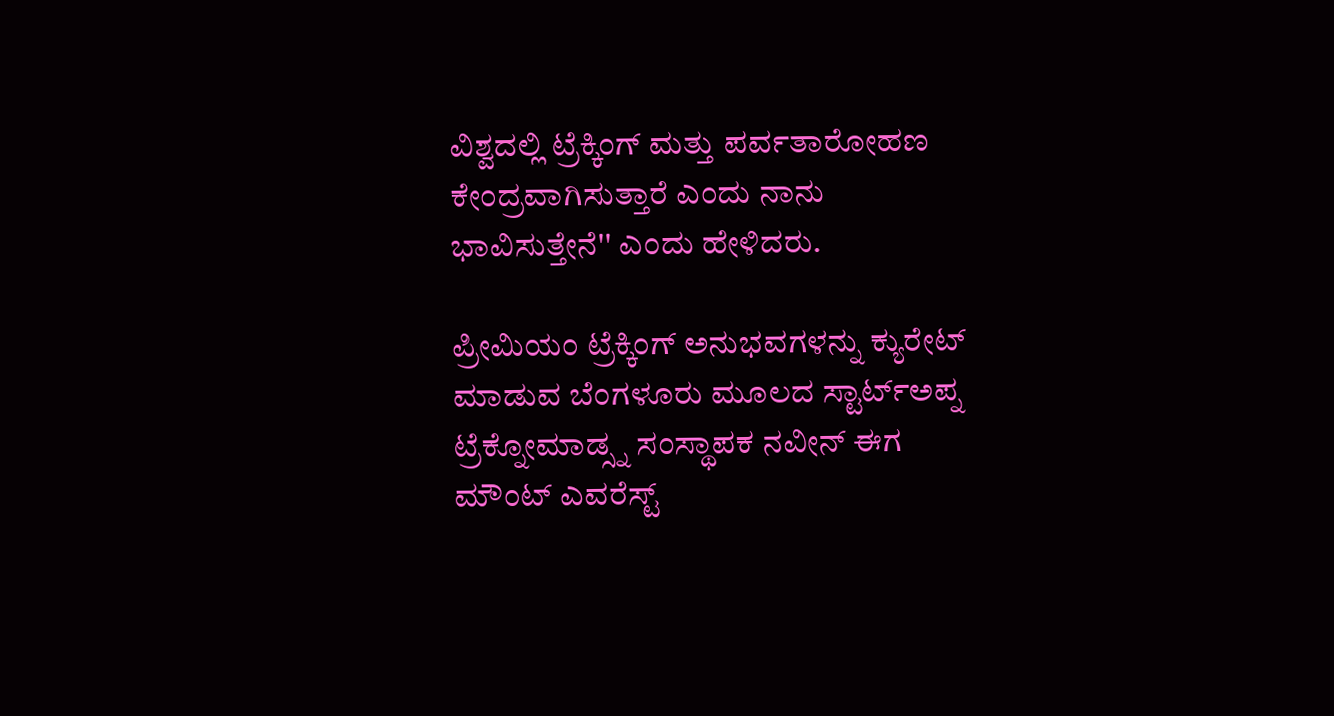ವಿಶ್ವದಲ್ಲಿ ಟ್ರೆಕ್ಕಿಂಗ್ ಮತ್ತು ಪರ್ವತಾರೋಹಣ ಕೇಂದ್ರವಾಗಿಸುತ್ತಾರೆ ಎಂದು ನಾನು ಭಾವಿಸುತ್ತೇನೆ'' ಎಂದು ಹೇಳಿದರು.

ಪ್ರೀಮಿಯಂ ಟ್ರೆಕ್ಕಿಂಗ್ ಅನುಭವಗಳನ್ನು ಕ್ಯುರೇಟ್ ಮಾಡುವ ಬೆಂಗಳೂರು ಮೂಲದ ಸ್ಟಾರ್ಟ್ಅಪ್ನ ಟ್ರೆಕ್ನೋಮಾಡ್ಸ್ನ ಸಂಸ್ಥಾಪಕ ನವೀನ್ ಈಗ ಮೌಂಟ್ ಎವರೆಸ್ಟ್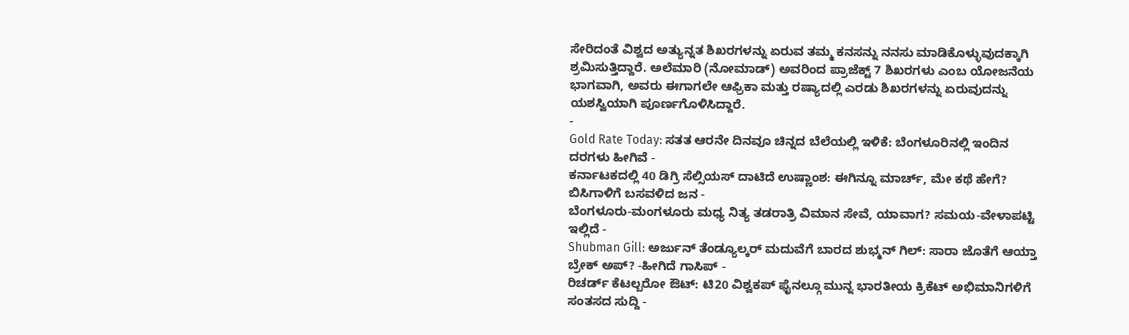ಸೇರಿದಂತೆ ವಿಶ್ವದ ಅತ್ಯುನ್ನತ ಶಿಖರಗಳನ್ನು ಏರುವ ತಮ್ಮ ಕನಸನ್ನು ನನಸು ಮಾಡಿಕೊಳ್ಳುವುದಕ್ಕಾಗಿ ಶ್ರಮಿಸುತ್ತಿದ್ದಾರೆ. ಅಲೆಮಾರಿ (ನೋಮಾಡ್) ಅವರಿಂದ ಪ್ರಾಜೆಕ್ಟ್ 7 ಶಿಖರಗಳು ಎಂಬ ಯೋಜನೆಯ ಭಾಗವಾಗಿ, ಅವರು ಈಗಾಗಲೇ ಆಫ್ರಿಕಾ ಮತ್ತು ರಷ್ಯಾದಲ್ಲಿ ಎರಡು ಶಿಖರಗಳನ್ನು ಏರುವುದನ್ನು ಯಶಸ್ವಿಯಾಗಿ ಪೂರ್ಣಗೊಳಿಸಿದ್ದಾರೆ.
-
Gold Rate Today: ಸತತ ಆರನೇ ದಿನವೂ ಚಿನ್ನದ ಬೆಲೆಯಲ್ಲಿ ಇಳಿಕೆ: ಬೆಂಗಳೂರಿನಲ್ಲಿ ಇಂದಿನ ದರಗಳು ಹೀಗಿವೆ -
ಕರ್ನಾಟಕದಲ್ಲಿ 40 ಡಿಗ್ರಿ ಸೆಲ್ಸಿಯಸ್ ದಾಟಿದೆ ಉಷ್ಣಾಂಶ: ಈಗಿನ್ನೂ ಮಾರ್ಚ್, ಮೇ ಕಥೆ ಹೇಗೆ? ಬಿಸಿಗಾಳಿಗೆ ಬಸವಳಿದ ಜನ -
ಬೆಂಗಳೂರು-ಮಂಗಳೂರು ಮಧ್ಯ ನಿತ್ಯ ತಡರಾತ್ರಿ ವಿಮಾನ ಸೇವೆ, ಯಾವಾಗ? ಸಮಯ-ವೇಳಾಪಟ್ಟಿ ಇಲ್ಲಿದೆ -
Shubman Gill: ಅರ್ಜುನ್ ತೆಂಡ್ಯೂಲ್ಕರ್ ಮದುವೆಗೆ ಬಾರದ ಶುಭ್ಮನ್ ಗಿಲ್: ಸಾರಾ ಜೊತೆಗೆ ಆಯ್ತಾ ಬ್ರೇಕ್ ಅಪ್? -ಹೀಗಿದೆ ಗಾಸಿಪ್ -
ರಿಚರ್ಡ್ ಕೆಟಲ್ಬರೋ ಔಟ್: ಟಿ20 ವಿಶ್ವಕಪ್ ಫೈನಲ್ಗೂ ಮುನ್ನ ಭಾರತೀಯ ಕ್ರಿಕೆಟ್ ಅಭಿಮಾನಿಗಳಿಗೆ ಸಂತಸದ ಸುದ್ದಿ -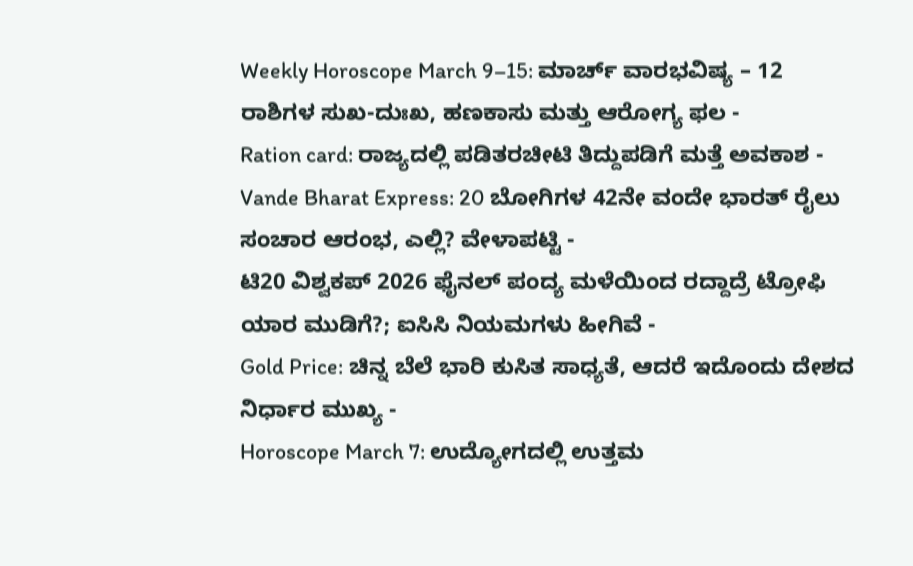Weekly Horoscope March 9–15: ಮಾರ್ಚ್ ವಾರಭವಿಷ್ಯ – 12 ರಾಶಿಗಳ ಸುಖ-ದುಃಖ, ಹಣಕಾಸು ಮತ್ತು ಆರೋಗ್ಯ ಫಲ -
Ration card: ರಾಜ್ಯದಲ್ಲಿ ಪಡಿತರಚೀಟಿ ತಿದ್ದುಪಡಿಗೆ ಮತ್ತೆ ಅವಕಾಶ -
Vande Bharat Express: 20 ಬೋಗಿಗಳ 42ನೇ ವಂದೇ ಭಾರತ್ ರೈಲು ಸಂಚಾರ ಆರಂಭ, ಎಲ್ಲಿ? ವೇಳಾಪಟ್ಟಿ -
ಟಿ20 ವಿಶ್ವಕಪ್ 2026 ಫೈನಲ್ ಪಂದ್ಯ ಮಳೆಯಿಂದ ರದ್ದಾದ್ರೆ ಟ್ರೋಫಿ ಯಾರ ಮುಡಿಗೆ?; ಐಸಿಸಿ ನಿಯಮಗಳು ಹೀಗಿವೆ -
Gold Price: ಚಿನ್ನ ಬೆಲೆ ಭಾರಿ ಕುಸಿತ ಸಾಧ್ಯತೆ, ಆದರೆ ಇದೊಂದು ದೇಶದ ನಿರ್ಧಾರ ಮುಖ್ಯ -
Horoscope March 7: ಉದ್ಯೋಗದಲ್ಲಿ ಉತ್ತಮ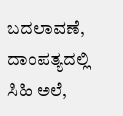ಬದಲಾವಣೆ, ದಾಂಪತ್ಯದಲ್ಲಿ ಸಿಹಿ ಅಲೆ,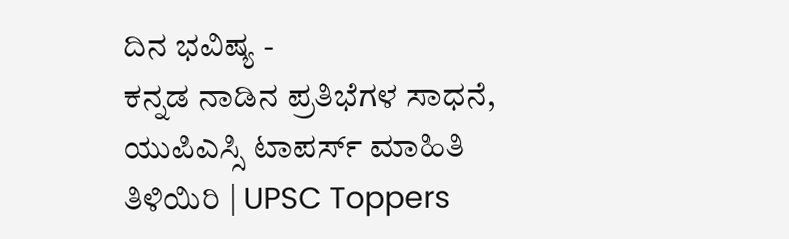ದಿನ ಭವಿಷ್ಯ -
ಕನ್ನಡ ನಾಡಿನ ಪ್ರತಿಭೆಗಳ ಸಾಧನೆ, ಯುಪಿಎಸ್ಸಿ ಟಾಪರ್ಸ್ ಮಾಹಿತಿ ತಿಳಿಯಿರಿ | UPSC Toppers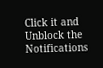Click it and Unblock the Notifications